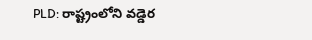PLD: రాష్ట్రంలోని వడ్డెర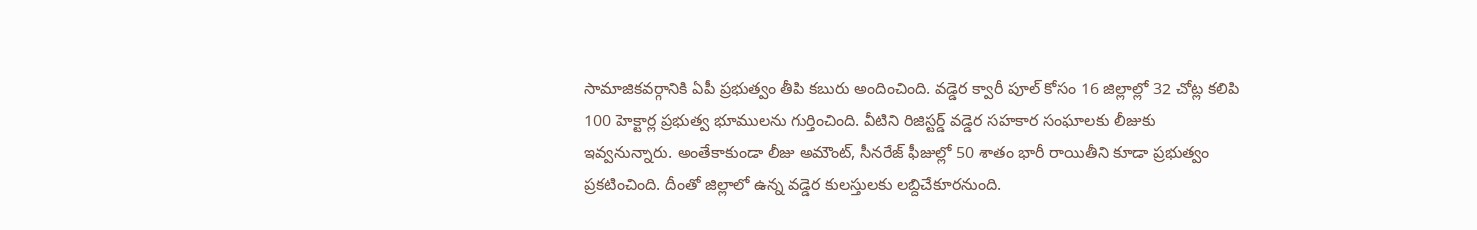సామాజికవర్గానికి ఏపీ ప్రభుత్వం తీపి కబురు అందించింది. వడ్డెర క్వారీ పూల్ కోసం 16 జిల్లాల్లో 32 చోట్ల కలిపి 100 హెక్టార్ల ప్రభుత్వ భూములను గుర్తించింది. వీటిని రిజిస్టర్డ్ వడ్డెర సహకార సంఘాలకు లీజుకు ఇవ్వనున్నారు. అంతేకాకుండా లీజు అమౌంట్, సీనరేజ్ ఫీజుల్లో 50 శాతం భారీ రాయితీని కూడా ప్రభుత్వం ప్రకటించింది. దీంతో జిల్లాలో ఉన్న వడ్డెర కులస్తులకు లబ్దిచేకూరనుంది.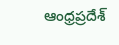ఆంధ్రప్రదేశ్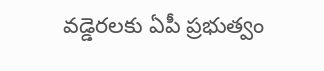వడ్డెరలకు ఏపీ ప్రభుత్వం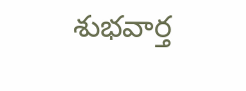శుభవార్త